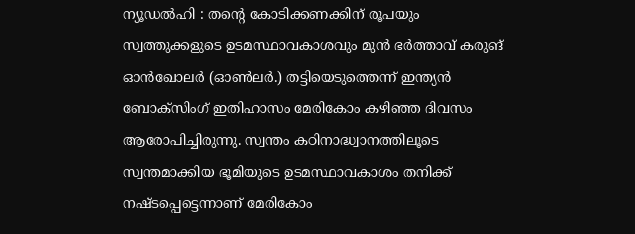ന്യൂഡൽഹി : തന്റെ കോടിക്കണക്കിന് രൂപയും സ്വത്തുക്കളുടെ ഉടമസ്ഥാവകാശവും മുൻ ഭർത്താവ് കരുങ് ഓൻഖോലർ (ഓൺലർ.) തട്ടിയെടുത്തെന്ന് ഇന്ത്യൻ ബോക്സിംഗ് ഇതിഹാസം മേരികോം കഴിഞ്ഞ ദിവസം ആരോപിച്ചിരുന്നു. സ്വന്തം കഠിനാദ്ധ്വാനത്തിലൂടെ സ്വന്തമാക്കിയ ഭൂമിയുടെ ഉടമസ്ഥാവകാശം തനിക്ക് നഷ്ടപ്പെട്ടെന്നാണ് മേരികോം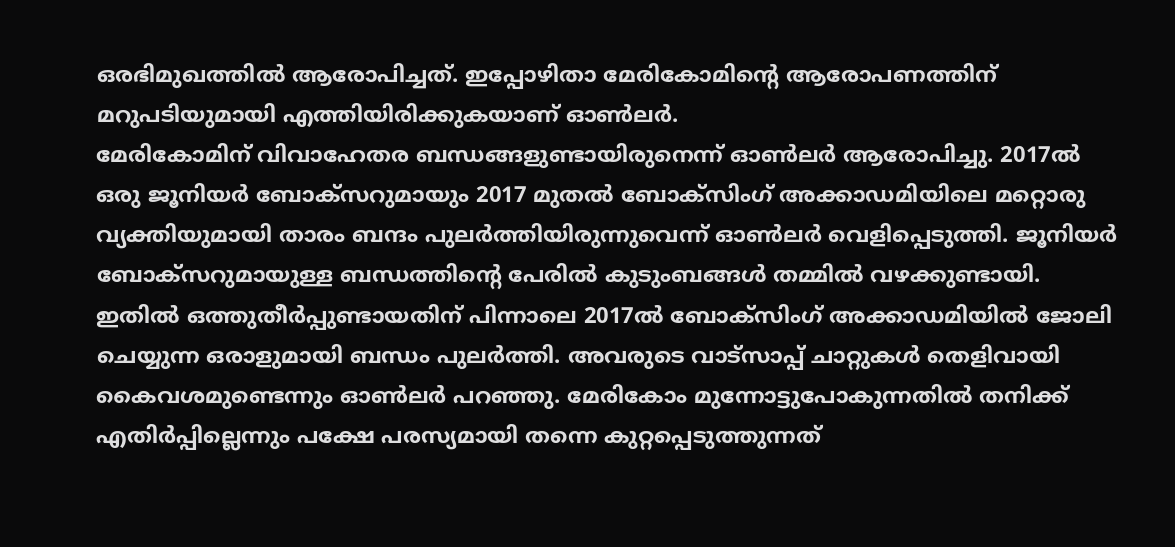ഒരഭിമുഖത്തിൽ ആരോപിച്ചത്. ഇപ്പോഴിതാ മേരികോമിന്റെ ആരോപണത്തിന് മറുപടിയുമായി എത്തിയിരിക്കുകയാണ് ഓൺലർ.
മേരികോമിന് വിവാഹേതര ബന്ധങ്ങളുണ്ടായിരുനെന്ന് ഓൺലർ ആരോപിച്ചു. 2017ൽ ഒരു ജൂനിയർ ബോക്സറുമായും 2017 മുതൽ ബോക്സിംഗ് അക്കാഡമിയിലെ മറ്റൊരു വ്യക്തിയുമായി താരം ബന്ദം പുലർത്തിയിരുന്നുവെന്ന് ഓൺലർ വെളിപ്പെടുത്തി. ജൂനിയർ ബോക്സറുമായുള്ള ബന്ധത്തിന്റെ പേരിൽ കുടുംബങ്ങൾ തമ്മിൽ വഴക്കുണ്ടായി. ഇതിൽ ഒത്തുതീർപ്പുണ്ടായതിന് പിന്നാലെ 2017ൽ ബോക്സിംഗ് അക്കാഡമിയിൽ ജോലി ചെയ്യുന്ന ഒരാളുമായി ബന്ധം പുലർത്തി. അവരുടെ വാട്സാപ്പ് ചാറ്റുകൾ തെളിവായി കൈവശമുണ്ടെന്നും ഓൺലർ പറഞ്ഞു. മേരികോം മുന്നോട്ടുപോകുന്നതിൽ തനിക്ക് എതിർപ്പില്ലെന്നും പക്ഷേ പരസ്യമായി തന്നെ കുറ്റപ്പെടുത്തുന്നത്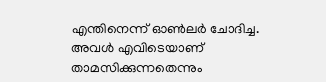എന്തിനെന്ന് ഓൺലർ ചോദിച്ച. അവൾ എവിടെയാണ് താമസിക്കുന്നതെന്നും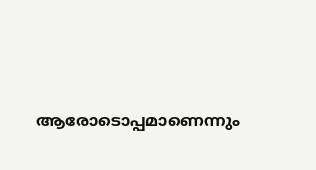ആരോടൊപ്പമാണെന്നും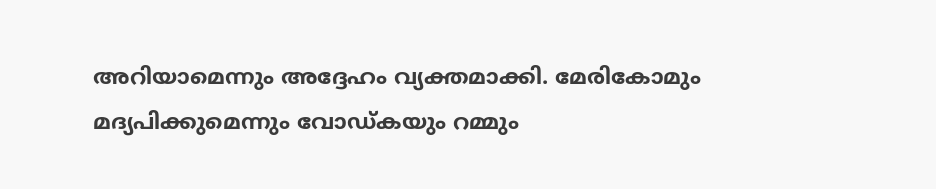അറിയാമെന്നും അദ്ദേഹം വ്യക്തമാക്കി. മേരികോമും മദ്യപിക്കുമെന്നും വോഡ്കയും റമ്മും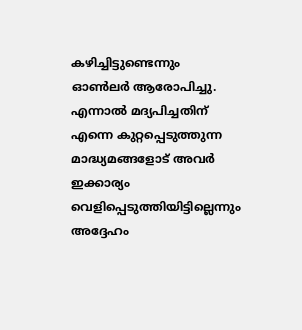കഴിച്ചിട്ടുണ്ടെന്നും ഓൺലർ ആരോപിച്ചു. എന്നാൽ മദ്യപിച്ചതിന് എന്നെ കുറ്റപ്പെടുത്തുന്ന മാദ്ധ്യമങ്ങളോട് അവർ ഇക്കാര്യം വെളിപ്പെടുത്തിയിട്ടില്ലെന്നും അദ്ദേഹം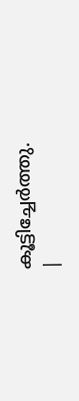കൂട്ടിച്ചേർത്തു.
|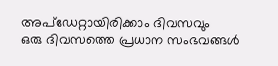അപ്ഡേറ്റായിരിക്കാം ദിവസവും
ഒരു ദിവസത്തെ പ്രധാന സംഭവങ്ങൾ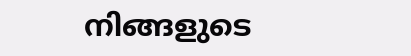നിങ്ങളുടെ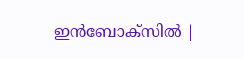ഇൻബോക്സിൽ |